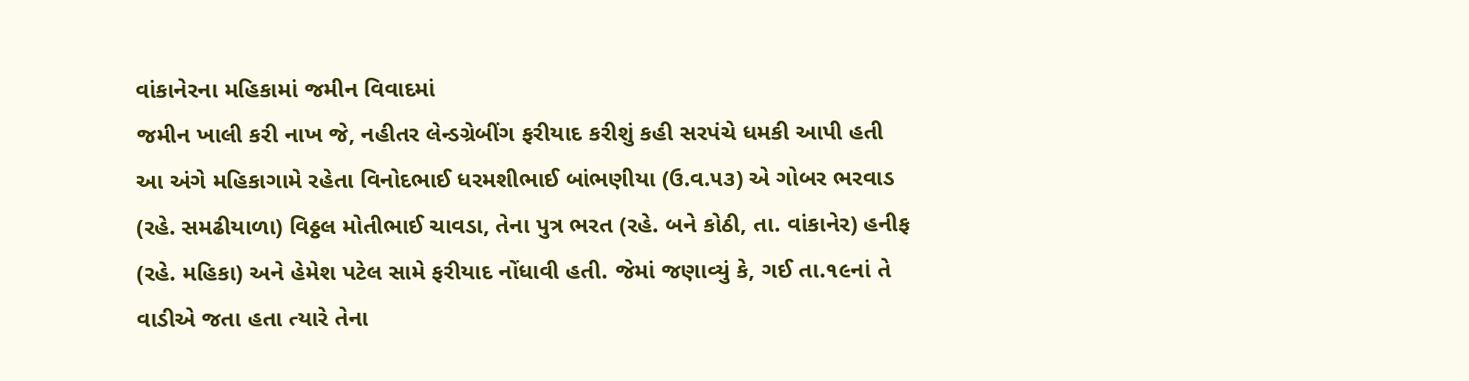વાંકાનેરના મહિકામાં જમીન વિવાદમાં
જમીન ખાલી કરી નાખ જે, નહીતર લેન્ડગ્રેબીંગ ફરીયાદ કરીશું કહી સરપંચે ધમકી આપી હતી
આ અંગે મહિકાગામે રહેતા વિનોદભાઈ ધરમશીભાઈ બાંભણીયા (ઉ.વ.૫૩) એ ગોબર ભરવાડ (રહે. સમઢીયાળા) વિઠ્ઠલ મોતીભાઈ ચાવડા, તેના પુત્ર ભરત (રહે. બને કોઠી, તા. વાંકાનેર) હનીફ (રહે. મહિકા) અને હેમેશ પટેલ સામે ફરીયાદ નોંધાવી હતી. જેમાં જણાવ્યું કે, ગઈ તા.૧૯નાં તે વાડીએ જતા હતા ત્યારે તેના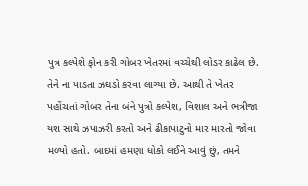પુત્ર કલ્પેશે ફોન કરી ગોબર ખેતરમાં વચ્ચેથી લોડર કાઢેલ છે. તેને ના પાડતા ઝઘડો કરવા લાગ્યા છે. આથી તે ખેતર પહોંચતાં ગોબર તેના બંને પુત્રો કલ્પેશ, વિશાલ અને ભત્રીજા યશ સાથે ઝપાઝરી કરતો અને ઢીકાપાટુનો માર મારતો જોવા મળ્યો હતો. બાદમાં હમણા ધોકો લઈને આવું છું, તમને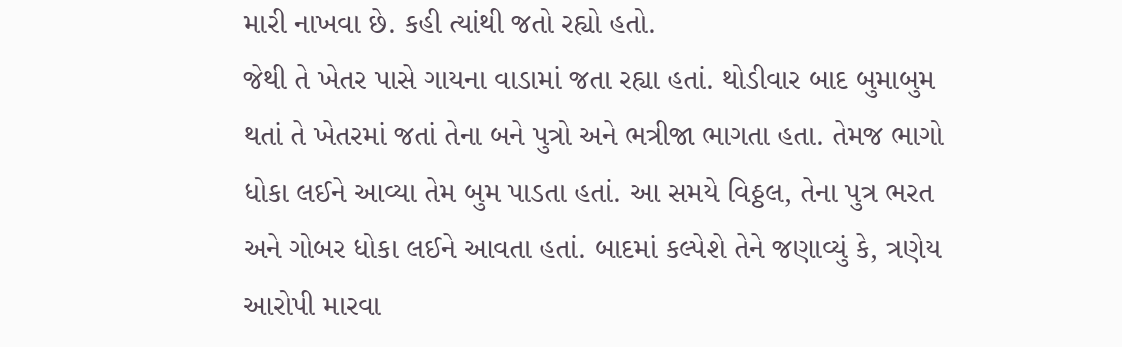મારી નાખવા છે. કહી ત્યાંથી જતો રહ્યો હતો.
જેથી તે ખેતર પાસે ગાયના વાડામાં જતા રહ્યા હતાં. થોડીવાર બાદ બુમાબુમ થતાં તે ખેતરમાં જતાં તેના બને પુત્રો અને ભત્રીજા ભાગતા હતા. તેમજ ભાગો ધોકા લઈને આવ્યા તેમ બુમ પાડતા હતાં. આ સમયે વિઠ્ઠલ, તેના પુત્ર ભરત અને ગોબર ધોકા લઈને આવતા હતાં. બાદમાં કલ્પેશે તેને જણાવ્યું કે, ત્રણેય આરોપી મારવા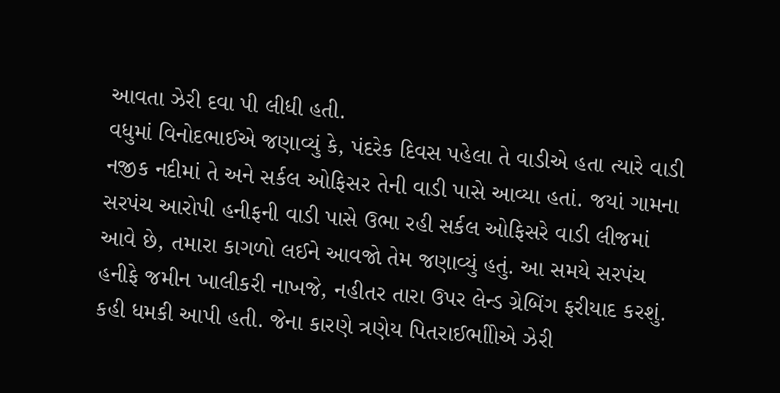આવતા ઝેરી દવા પી લીધી હતી.
વધુમાં વિનોદભાઈએ જણાવ્યું કે, પંદરેક દિવસ પહેલા તે વાડીએ હતા ત્યારે વાડી નજીક નદીમાં તે અને સર્કલ ઓફિસર તેની વાડી પાસે આવ્યા હતાં. જયાં ગામના સરપંચ આરોપી હનીફની વાડી પાસે ઉભા રહી સર્કલ ઓફિસરે વાડી લીજમાં આવે છે, તમારા કાગળો લઈને આવજો તેમ જણાવ્યું હતું. આ સમયે સરપંચ હનીફે જમીન ખાલીકરી નાખજે, નહીતર તારા ઉપર લેન્ડ ગ્રેબિંગ ફરીયાદ કરશું. કહી ધમકી આપી હતી. જેના કારણે ત્રણેય પિતરાઈભાીોએ ઝેરી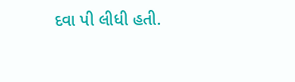દવા પી લીધી હતી.